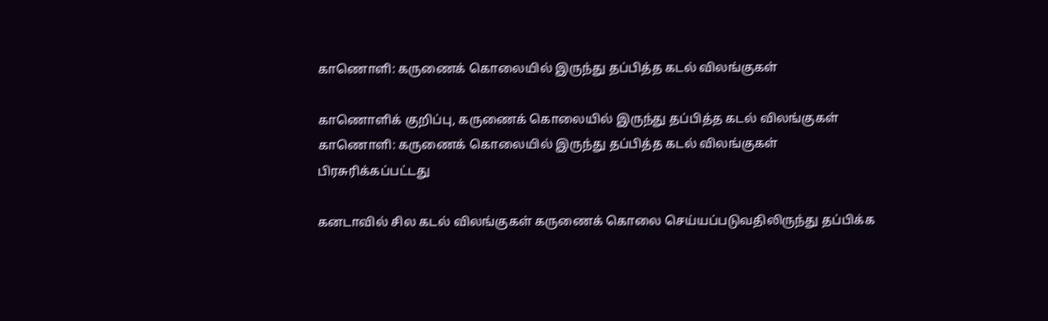காணொளி: கருணைக் கொலையில் இருந்து தப்பித்த கடல் விலங்குகள்

காணொளிக் குறிப்பு, கருணைக் கொலையில் இருந்து தப்பித்த கடல் விலங்குகள்
காணொளி: கருணைக் கொலையில் இருந்து தப்பித்த கடல் விலங்குகள்
பிரசுரிக்கப்பட்டது

கனடாவில் சில கடல் விலங்குகள் கருணைக் கொலை செய்யப்படுவதிலிருந்து தப்பிக்க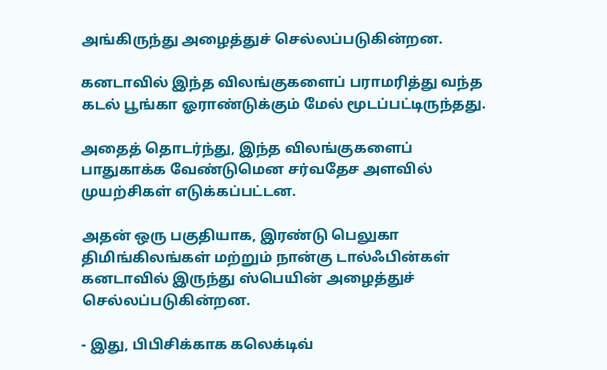அங்கிருந்து அழைத்துச் செல்லப்படுகின்றன.

கனடாவில் இந்த விலங்குகளைப் பராமரித்து வந்த கடல் பூங்கா ஓராண்டுக்கும் மேல் மூடப்பட்டிருந்தது.

அதைத் தொடர்ந்து, இந்த விலங்குகளைப் பாதுகாக்க வேண்டுமென சர்வதேச அளவில் முயற்சிகள் எடுக்கப்பட்டன.

அதன் ஒரு பகுதியாக, இரண்டு பெலுகா திமிங்கிலங்கள் மற்றும் நான்கு டால்ஃபின்கள் கனடாவில் இருந்து ஸ்பெயின் அழைத்துச் செல்லப்படுகின்றன.

- இது, பிபிசிக்காக கலெக்டிவ்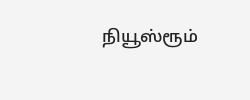நியூஸ்ரூம்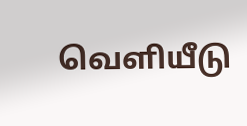வெளியீடு